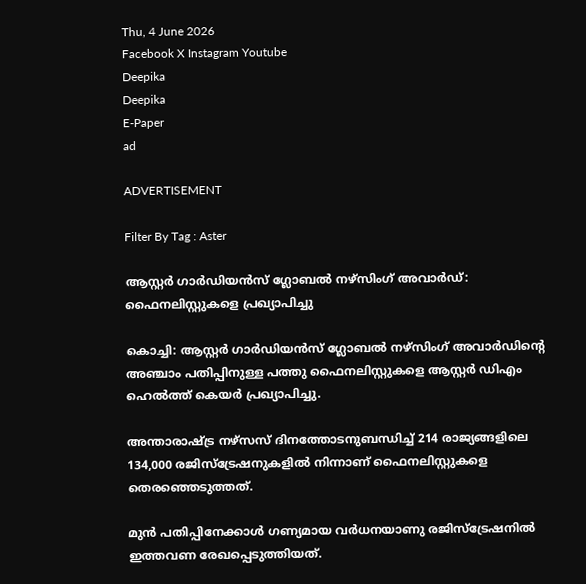Thu, 4 June 2026
Facebook X Instagram Youtube
Deepika
Deepika
E-Paper
ad

ADVERTISEMENT

Filter By Tag : Aster

ആസ്റ്റർ ഗാർഡിയൻസ് ഗ്ലോബൽ നഴ്സിംഗ് അവാർഡ്: ഫൈനലിസ്റ്റുകളെ പ്രഖ്യാപിച്ചു

കൊച്ചി: ആസ്റ്റർ ഗാർഡിയൻസ് ഗ്ലോബൽ നഴ്സിംഗ് അവാർഡിന്‍റെ അഞ്ചാം പതിപ്പിനുള്ള പത്തു ഫൈനലിസ്റ്റുകളെ ആസ്റ്റർ ഡിഎം ഹെൽത്ത് കെയർ പ്രഖ്യാപിച്ചു.

അന്താരാഷ്‌ട്ര നഴ്സസ് ദിനത്തോടനുബന്ധിച്ച് 214 രാജ്യങ്ങളിലെ 134,000 രജിസ്ട്രേഷനുകളിൽ നിന്നാണ് ഫൈനലിസ്റ്റുകളെ തെരഞ്ഞെടുത്തത്.

മുൻ പതിപ്പിനേക്കാൾ ഗണ്യമായ വർധനയാണു രജിസ്ട്രേഷനിൽ ഇത്തവണ രേഖപ്പെടുത്തിയത്.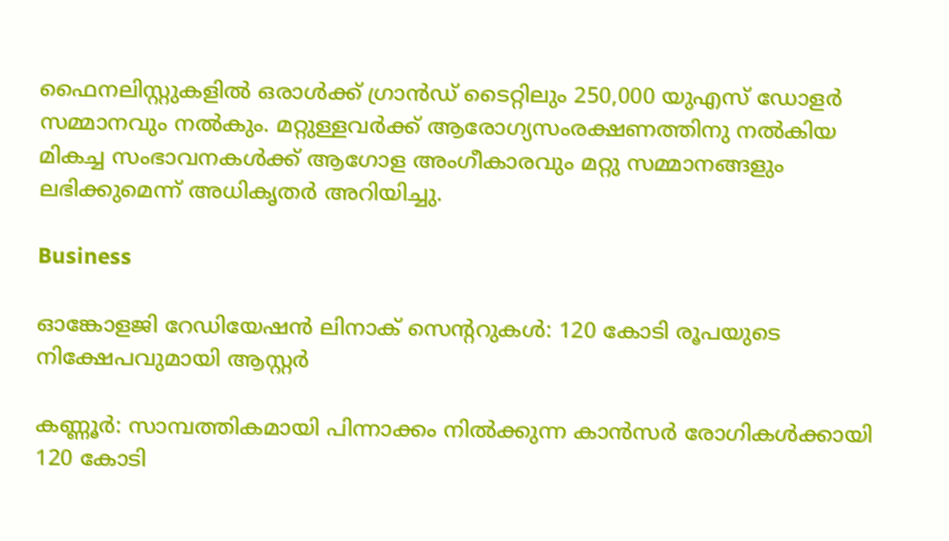ഫൈനലിസ്റ്റുകളിൽ ഒരാൾക്ക് ഗ്രാൻഡ് ടൈറ്റിലും 250,000 യുഎസ് ഡോളർ സമ്മാനവും നൽകും. മറ്റുള്ളവർക്ക് ആരോഗ്യസംരക്ഷണത്തിനു നൽകിയ മികച്ച സംഭാവനകൾക്ക് ആഗോള അംഗീകാരവും മറ്റു സമ്മാനങ്ങളും ലഭിക്കുമെന്ന് അധികൃതർ അറിയിച്ചു.

Business

ഓങ്കോളജി റേഡിയേഷൻ ലിനാക് സെന്‍ററുകൾ: 120 കോടി രൂപയുടെ നിക്ഷേപവുമായി ആസ്റ്റർ

കണ്ണൂർ: സാമ്പത്തികമായി പിന്നാക്കം നിൽക്കുന്ന കാൻസർ രോഗികൾക്കായി 120 കോടി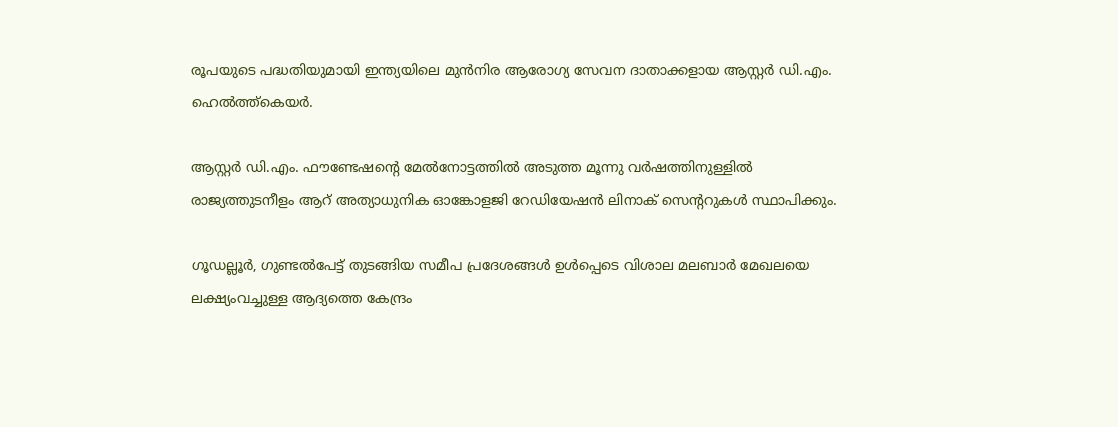രൂപയുടെ പദ്ധതിയുമായി ഇന്ത്യയിലെ മുൻനിര ആരോഗ്യ സേവന ദാതാക്കളായ ആസ്റ്റർ ഡി.എം. ഹെൽത്ത്കെയർ.

ആസ്റ്റർ ഡി.എം. ഫൗണ്ടേഷന്‍റെ മേൽനോട്ടത്തിൽ അടുത്ത മൂന്നു വർഷത്തിനുള്ളിൽ രാജ്യത്തുടനീളം ആറ് അത്യാധുനിക ഓങ്കോളജി റേഡിയേഷൻ ലിനാക് സെന്‍ററുകൾ സ്ഥാപിക്കും.

ഗൂഡല്ലൂർ, ഗുണ്ടൽപേട്ട് തുടങ്ങിയ സമീപ പ്രദേശങ്ങൾ ഉൾപ്പെടെ വിശാല മലബാർ മേഖലയെ ലക്ഷ്യംവച്ചുള്ള ആദ്യത്തെ കേന്ദ്രം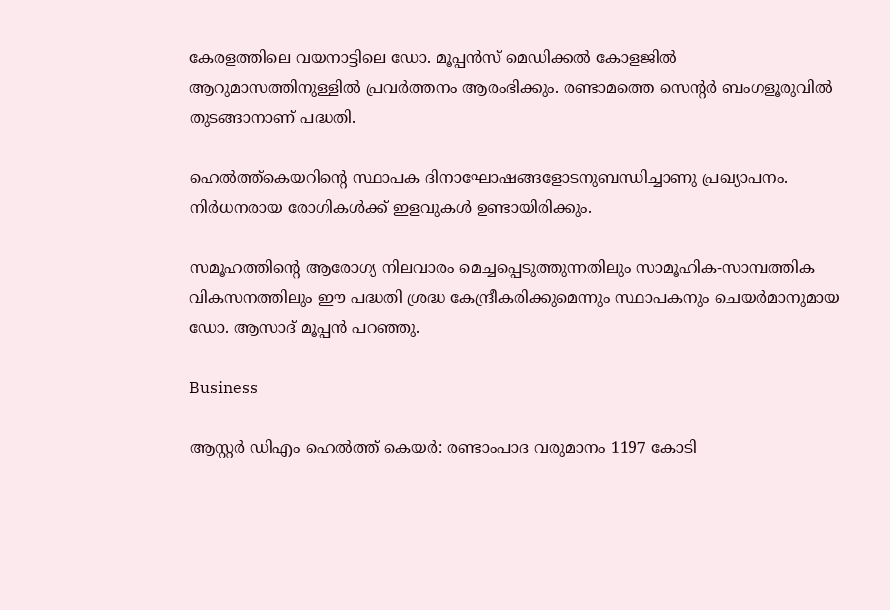കേരളത്തിലെ വയനാട്ടിലെ ഡോ. മൂപ്പൻസ് മെഡിക്കൽ കോളജിൽ ആറുമാസത്തിനുള്ളിൽ പ്രവർത്തനം ആരംഭിക്കും. രണ്ടാമത്തെ സെന്‍റർ ബംഗളൂരുവിൽ തുടങ്ങാനാണ് പദ്ധതി.

ഹെൽത്ത്കെയറിന്‍റെ സ്ഥാപക ദിനാഘോഷങ്ങളോടനുബന്ധിച്ചാണു പ്രഖ്യാപനം. നിർധനരായ രോഗികൾക്ക് ഇളവുകൾ ഉണ്ടായിരിക്കും.

സമൂഹത്തിന്‍റെ ആരോഗ്യ നിലവാരം മെച്ചപ്പെടുത്തുന്നതിലും സാമൂഹിക-സാമ്പത്തിക വികസനത്തിലും ഈ പദ്ധതി ശ്രദ്ധ കേന്ദ്രീകരിക്കുമെന്നും സ്ഥാപകനും ചെയർമാനുമായ ഡോ. ആസാദ് മൂപ്പൻ പറഞ്ഞു.

Business

ആസ്റ്റർ ഡിഎം ഹെൽത്ത്‌ കെയർ: രണ്ടാംപാദ വരുമാനം 1197 കോടി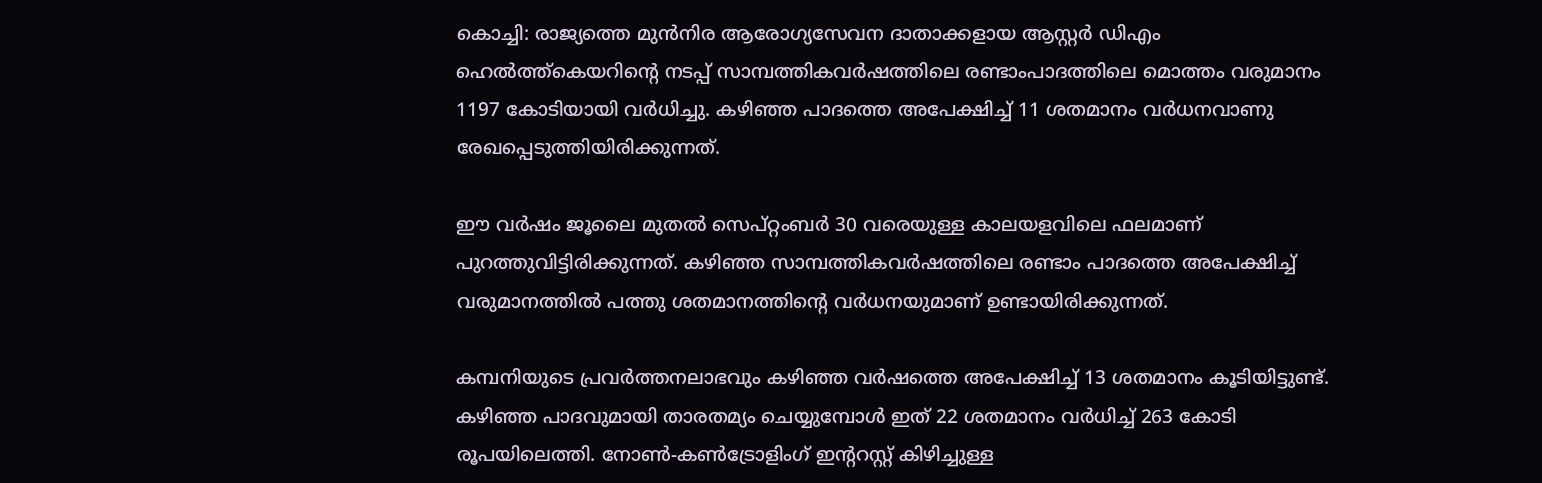കൊച്ചി: രാജ്യത്തെ മുൻനിര ആരോഗ്യസേവന ദാതാക്കളായ ആസ്റ്റർ ഡിഎം ഹെൽത്ത്‌കെയറിന്‍റെ നടപ്പ് സാമ്പത്തികവർഷത്തിലെ രണ്ടാംപാദത്തിലെ മൊത്തം വരുമാനം 1197 കോടിയായി വ‍ർധിച്ചു. കഴിഞ്ഞ പാദത്തെ അപേക്ഷിച്ച് 11 ശതമാനം വർധനവാണു രേഖപ്പെടുത്തിയിരിക്കുന്നത്.

ഈ വ‍ർഷം ജൂലൈ മുതൽ സെപ്റ്റംബ‍ർ 30 വരെയുള്ള കാലയളവിലെ ഫലമാണ് പുറത്തുവിട്ടിരിക്കുന്നത്. കഴിഞ്ഞ സാമ്പത്തികവ‍ർഷത്തിലെ രണ്ടാം പാദത്തെ അപേക്ഷിച്ച് വരുമാനത്തിൽ പത്തു ശതമാനത്തിന്‍റെ വ‍ർധനയുമാണ് ഉണ്ടായിരിക്കുന്നത്.

കമ്പനിയുടെ പ്രവർത്തനലാഭവും കഴിഞ്ഞ വർഷത്തെ അപേക്ഷിച്ച് 13 ശതമാനം കൂടിയിട്ടുണ്ട്. കഴിഞ്ഞ പാദവുമായി താരതമ്യം ചെയ്യുമ്പോൾ ഇത് 22 ശതമാനം വർധിച്ച് 263 കോടി രൂപയിലെത്തി. നോൺ-കൺട്രോളിംഗ് ഇന്‍ററസ്റ്റ് കിഴിച്ചുള്ള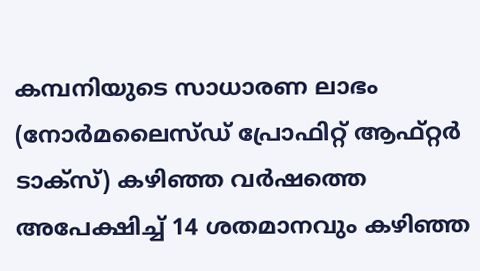കമ്പനിയുടെ സാധാരണ ലാഭം (നോർമലൈസ്ഡ് പ്രോഫിറ്റ് ആഫ്റ്റർ ടാക്സ്) കഴിഞ്ഞ വർഷത്തെ അപേക്ഷിച്ച് 14 ശതമാനവും കഴിഞ്ഞ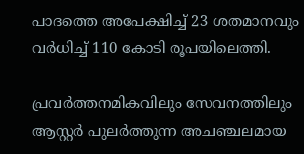പാദത്തെ അപേക്ഷിച്ച് 23 ശതമാനവും വർധിച്ച് 110 കോടി രൂപയിലെത്തി.

പ്രവർത്തനമികവിലും സേവനത്തിലും ആസ്റ്റർ പുലർത്തുന്ന അചഞ്ചലമായ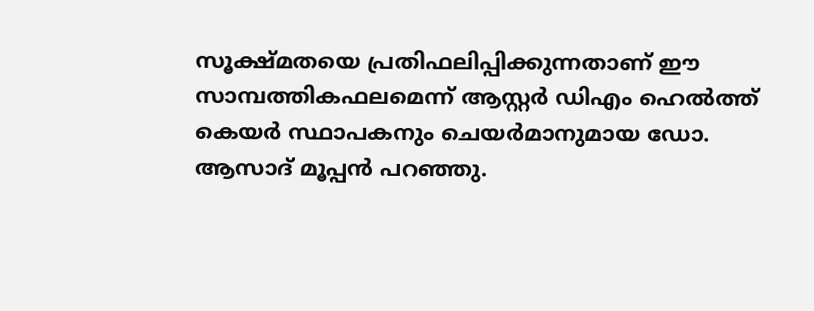സൂക്ഷ്മതയെ പ്രതിഫലിപ്പിക്കുന്നതാണ് ഈ സാമ്പത്തികഫലമെന്ന് ആസ്റ്റർ ഡിഎം ഹെൽത്ത്‌ കെയർ സ്ഥാപകനും ചെയർമാനുമായ ഡോ. ആസാദ് മൂപ്പൻ പറഞ്ഞു.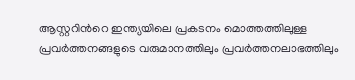ആസ്റ്ററിന്‍റെ ഇന്ത്യയിലെ പ്രകടനം മൊത്തത്തിലുള്ള പ്രവർത്തനങ്ങളുടെ വരുമാനത്തിലും പ്രവർത്തനലാഭത്തിലും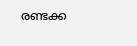രണ്ടക്ക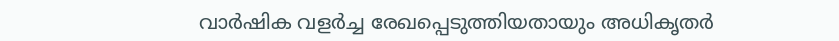വാർഷിക വളർച്ച രേഖപ്പെടുത്തിയതായും അധികൃതർ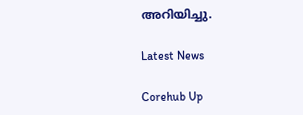അറിയിച്ചു.

Latest News

Corehub Up